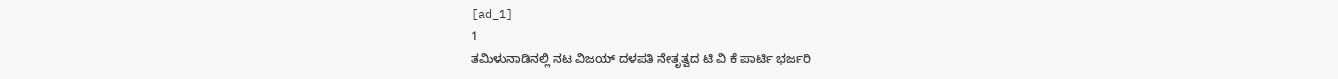[ad_1]
1
ತಮಿಳುನಾಡಿನಲ್ಲಿ ನಟ ವಿಜಯ್ ದಳಪತಿ ನೇತೃತ್ವದ ಟಿ ವಿ ಕೆ ಪಾರ್ಟಿ ಭರ್ಜರಿ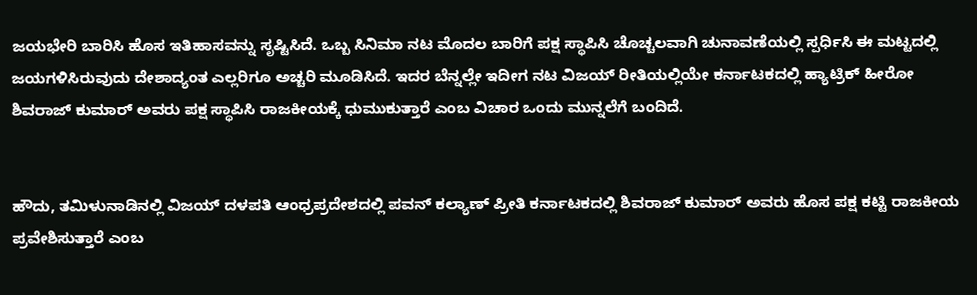ಜಯಭೇರಿ ಬಾರಿಸಿ ಹೊಸ ಇತಿಹಾಸವನ್ನು ಸೃಷ್ಟಿಸಿದೆ. ಒಬ್ಬ ಸಿನಿಮಾ ನಟ ಮೊದಲ ಬಾರಿಗೆ ಪಕ್ಷ ಸ್ಥಾಪಿಸಿ ಚೊಚ್ಚಲವಾಗಿ ಚುನಾವಣೆಯಲ್ಲಿ ಸ್ಪರ್ಧಿಸಿ ಈ ಮಟ್ಟದಲ್ಲಿ ಜಯಗಳಿಸಿರುವುದು ದೇಶಾದ್ಯಂತ ಎಲ್ಲರಿಗೂ ಅಚ್ಚರಿ ಮೂಡಿಸಿದೆ. ಇದರ ಬೆನ್ನಲ್ಲೇ ಇದೀಗ ನಟ ವಿಜಯ್ ರೀತಿಯಲ್ಲಿಯೇ ಕರ್ನಾಟಕದಲ್ಲಿ ಹ್ಯಾಟ್ರಿಕ್ ಹೀರೋ ಶಿವರಾಜ್ ಕುಮಾರ್ ಅವರು ಪಕ್ಷ ಸ್ಥಾಪಿಸಿ ರಾಜಕೀಯಕ್ಕೆ ಧುಮುಕುತ್ತಾರೆ ಎಂಬ ವಿಚಾರ ಒಂದು ಮುನ್ನಲೆಗೆ ಬಂದಿದೆ.


ಹೌದು, ತಮಿಳುನಾಡಿನಲ್ಲಿ ವಿಜಯ್ ದಳಪತಿ ಆಂಧ್ರಪ್ರದೇಶದಲ್ಲಿ ಪವನ್ ಕಲ್ಯಾಣ್ ಪ್ರೀತಿ ಕರ್ನಾಟಕದಲ್ಲಿ ಶಿವರಾಜ್ ಕುಮಾರ್ ಅವರು ಹೊಸ ಪಕ್ಷ ಕಟ್ಟಿ ರಾಜಕೀಯ ಪ್ರವೇಶಿಸುತ್ತಾರೆ ಎಂಬ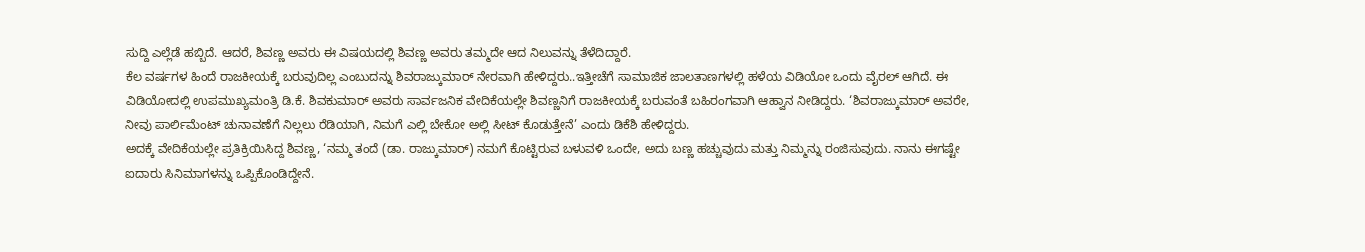ಸುದ್ದಿ ಎಲ್ಲೆಡೆ ಹಬ್ಬಿದೆ. ಆದರೆ, ಶಿವಣ್ಣ ಅವರು ಈ ವಿಷಯದಲ್ಲಿ ಶಿವಣ್ಣ ಅವರು ತಮ್ಮದೇ ಆದ ನಿಲುವನ್ನು ತೆಳೆದಿದ್ದಾರೆ.
ಕೆಲ ವರ್ಷಗಳ ಹಿಂದೆ ರಾಜಕೀಯಕ್ಕೆ ಬರುವುದಿಲ್ಲ ಎಂಬುದನ್ನು ಶಿವರಾಜ್ಕುಮಾರ್ ನೇರವಾಗಿ ಹೇಳಿದ್ದರು..ಇತ್ತೀಚೆಗೆ ಸಾಮಾಜಿಕ ಜಾಲತಾಣಗಳಲ್ಲಿ ಹಳೆಯ ವಿಡಿಯೋ ಒಂದು ವೈರಲ್ ಆಗಿದೆ. ಈ ವಿಡಿಯೋದಲ್ಲಿ ಉಪಮುಖ್ಯಮಂತ್ರಿ ಡಿ.ಕೆ. ಶಿವಕುಮಾರ್ ಅವರು ಸಾರ್ವಜನಿಕ ವೇದಿಕೆಯಲ್ಲೇ ಶಿವಣ್ಣನಿಗೆ ರಾಜಕೀಯಕ್ಕೆ ಬರುವಂತೆ ಬಹಿರಂಗವಾಗಿ ಆಹ್ವಾನ ನೀಡಿದ್ದರು. ‘ಶಿವರಾಜ್ಕುಮಾರ್ ಅವರೇ, ನೀವು ಪಾರ್ಲಿಮೆಂಟ್ ಚುನಾವಣೆಗೆ ನಿಲ್ಲಲು ರೆಡಿಯಾಗಿ, ನಿಮಗೆ ಎಲ್ಲಿ ಬೇಕೋ ಅಲ್ಲಿ ಸೀಟ್ ಕೊಡುತ್ತೇನೆ’ ಎಂದು ಡಿಕೆಶಿ ಹೇಳಿದ್ದರು.
ಅದಕ್ಕೆ ವೇದಿಕೆಯಲ್ಲೇ ಪ್ರತಿಕ್ರಿಯಿಸಿದ್ದ ಶಿವಣ್ಣ, ‘ನಮ್ಮ ತಂದೆ (ಡಾ. ರಾಜ್ಕುಮಾರ್) ನಮಗೆ ಕೊಟ್ಟಿರುವ ಬಳುವಳಿ ಒಂದೇ, ಅದು ಬಣ್ಣ ಹಚ್ಚುವುದು ಮತ್ತು ನಿಮ್ಮನ್ನು ರಂಜಿಸುವುದು. ನಾನು ಈಗಷ್ಟೇ ಐದಾರು ಸಿನಿಮಾಗಳನ್ನು ಒಪ್ಪಿಕೊಂಡಿದ್ದೇನೆ.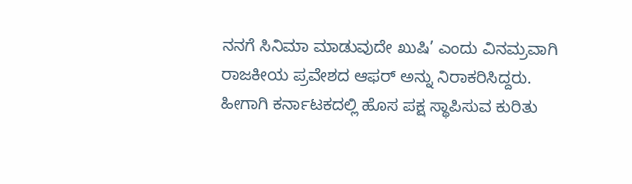ನನಗೆ ಸಿನಿಮಾ ಮಾಡುವುದೇ ಖುಷಿ’ ಎಂದು ವಿನಮ್ರವಾಗಿ ರಾಜಕೀಯ ಪ್ರವೇಶದ ಆಫರ್ ಅನ್ನು ನಿರಾಕರಿಸಿದ್ದರು. ಹೀಗಾಗಿ ಕರ್ನಾಟಕದಲ್ಲಿ ಹೊಸ ಪಕ್ಷ ಸ್ಥಾಪಿಸುವ ಕುರಿತು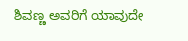ಶಿವಣ್ಣ ಅವರಿಗೆ ಯಾವುದೇ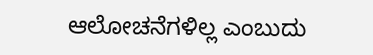ಆಲೋಚನೆಗಳಿಲ್ಲ ಎಂಬುದು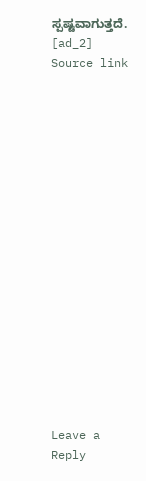ಸ್ಪಷ್ಟವಾಗುತ್ತದೆ.
[ad_2]
Source link


















Leave a Reply